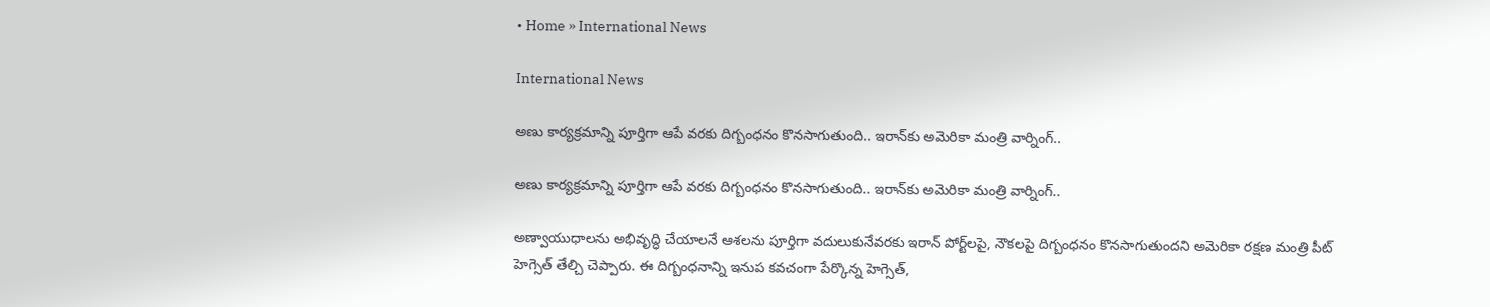• Home » International News

International News

అణు కార్యక్రమాన్ని పూర్తిగా ఆపే వరకు దిగ్బంధనం కొనసాగుతుంది.. ఇరాన్‌కు అమెరికా మంత్రి వార్నింగ్..

అణు కార్యక్రమాన్ని పూర్తిగా ఆపే వరకు దిగ్బంధనం కొనసాగుతుంది.. ఇరాన్‌కు అమెరికా మంత్రి వార్నింగ్..

అణ్వాయుధాలను అభివృద్ధి చేయాలనే ఆశలను పూర్తిగా వదులుకునేవరకు ఇరాన్ పోర్ట్‌లపై, నౌకలపై దిగ్బంధనం కొనసాగుతుందని అమెరికా రక్షణ మంత్రి పీట్ హెగ్సెత్ తేల్చి చెప్పారు. ఈ దిగ్బంధనాన్ని ఇనుప కవచంగా పేర్కొన్న హెగ్సెత్,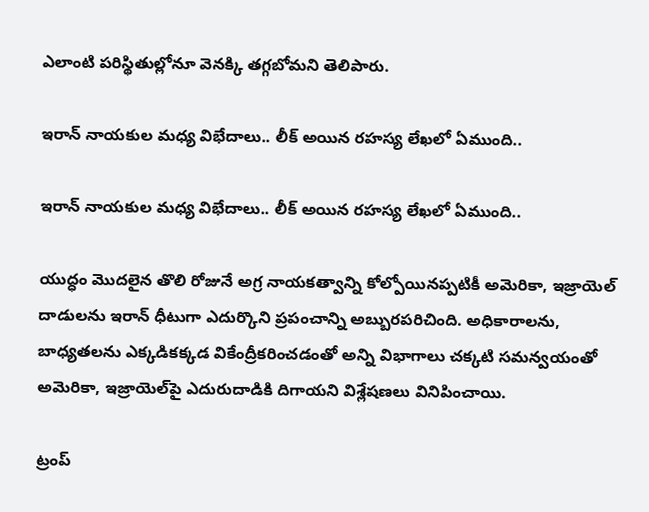ఎలాంటి పరిస్థితుల్లోనూ వెనక్కి తగ్గబోమని తెలిపారు.

ఇరాన్ నాయకుల మధ్య విభేదాలు.. లీక్ అయిన రహస్య లేఖలో ఏముంది..

ఇరాన్ నాయకుల మధ్య విభేదాలు.. లీక్ అయిన రహస్య లేఖలో ఏముంది..

యుద్ధం మొదలైన తొలి రోజునే అగ్ర నాయకత్వాన్ని కోల్పోయినప్పటికీ అమెరికా, ఇజ్రాయెల్‌ దాడులను ఇరాన్ ధీటుగా ఎదుర్కొని ప్రపంచాన్ని అబ్బురపరిచింది. అధికారాలను, బాధ్యతలను ఎక్కడికక్కడ వికేంద్రీకరించడంతో అన్ని విభాగాలు చక్కటి సమన్వయంతో అమెరికా, ఇజ్రాయెల్‌పై ఎదురుదాడికి దిగాయని విశ్లేషణలు వినిపించాయి.

ట్రంప్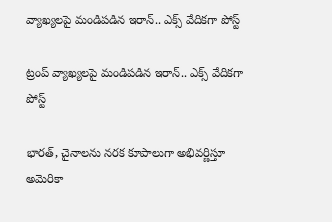వ్యాఖ్యలపై మండిపడిన ఇరాన్.. ఎక్స్ వేదికగా పోస్ట్

ట్రంప్ వ్యాఖ్యలపై మండిపడిన ఇరాన్.. ఎక్స్ వేదికగా పోస్ట్

భారత్, చైనాలను నరక కూపాలుగా అభివర్ణిస్తూ అమెరికా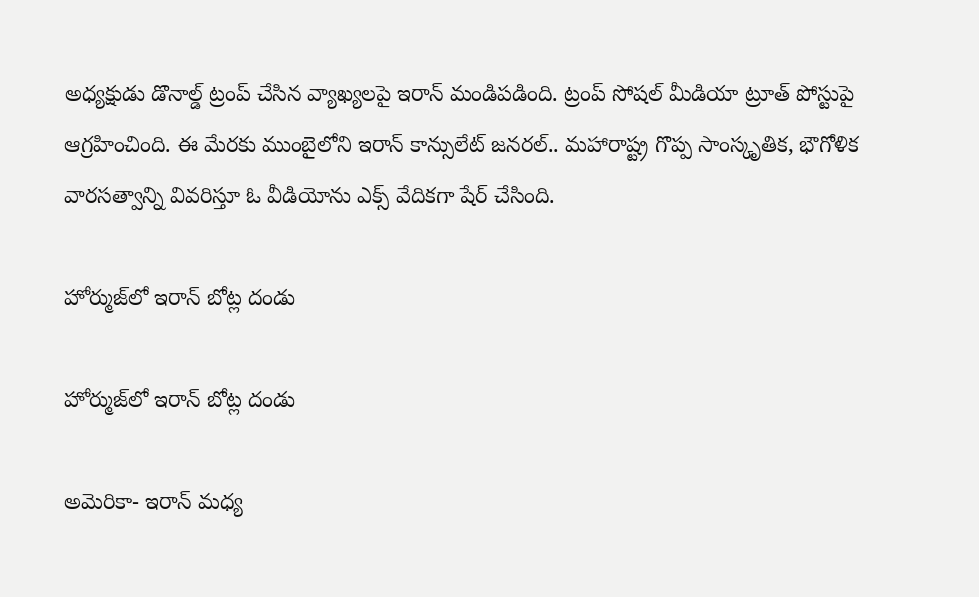అధ్యక్షుడు డొనాల్డ్ ట్రంప్ చేసిన వ్యాఖ్యలపై ఇరాన్ మండిపడింది. ట్రంప్ సోషల్ మీడియా ట్రూత్ పోస్టుపై ఆగ్రహించింది. ఈ మేరకు ముంబైలోని ఇరాన్ కాన్సులేట్ జనరల్.. మహారాష్ట్ర గొప్ప సాంస్కృతిక, భౌగోళిక వారసత్వాన్ని వివరిస్తూ ఓ వీడియోను ఎక్స్ వేదికగా షేర్ చేసింది.

హోర్ముజ్‌లో ఇరాన్‌ బోట్ల దండు

హోర్ముజ్‌లో ఇరాన్‌ బోట్ల దండు

అమెరికా- ఇరాన్‌ మధ్య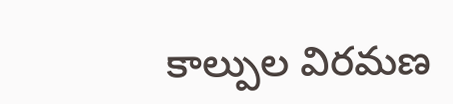కాల్పుల విరమణ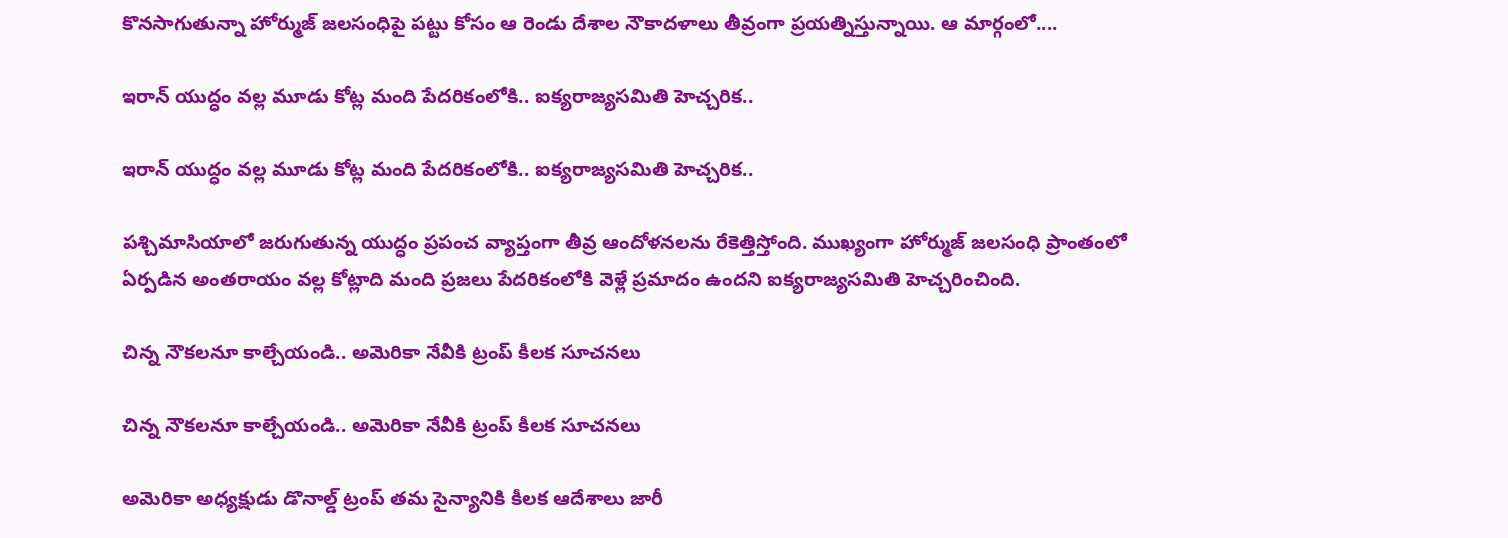కొనసాగుతున్నా హోర్ముజ్‌ జలసంధిపై పట్టు కోసం ఆ రెండు దేశాల నౌకాదళాలు తీవ్రంగా ప్రయత్నిస్తున్నాయి. ఆ మార్గంలో....

ఇరాన్ యుద్ధం వల్ల మూడు కోట్ల మంది పేదరికంలోకి.. ఐక్యరాజ్యసమితి హెచ్చరిక..

ఇరాన్ యుద్ధం వల్ల మూడు కోట్ల మంది పేదరికంలోకి.. ఐక్యరాజ్యసమితి హెచ్చరిక..

పశ్చిమాసియాలో జరుగుతున్న యుద్ధం ప్రపంచ వ్యాప్తంగా తీవ్ర ఆందోళనలను రేకెత్తిస్తోంది. ముఖ్యంగా హోర్ముజ్ జలసంధి ప్రాంతంలో ఏర్పడిన అంతరాయం వల్ల కోట్లాది మంది ప్రజలు పేదరికంలోకి వెళ్లే ప్రమాదం ఉందని ఐక్యరాజ్యసమితి హెచ్చరించింది.

చిన్న నౌకలనూ కాల్చేయండి.. అమెరికా నేవీకి ట్రంప్ కీలక సూచనలు

చిన్న నౌకలనూ కాల్చేయండి.. అమెరికా నేవీకి ట్రంప్ కీలక సూచనలు

అమెరికా అధ్యక్షుడు డొనాల్డ్ ట్రంప్ తమ సైన్యానికి కీలక ఆదేశాలు జారీ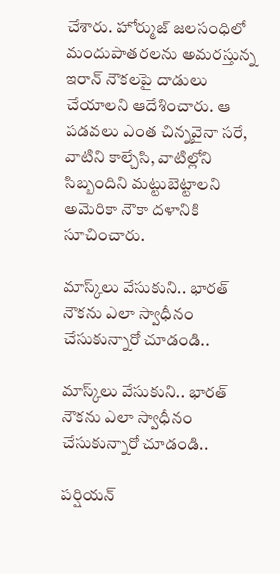చేశారు. హోర్ముజ్ జలసంధిలో మందుపాతరలను అమరస్తున్న ఇరాన్ నౌకలపై దాడులు చేయాలని ఆదేశించారు. ఆ పడవలు ఎంత చిన్నవైనా సరే, వాటిని కాల్చేసి, వాటిల్లోని సిబ్బందిని మట్టుబెట్టాలని అమెరికా నౌకా దళానికి సూచించారు.

మాస్క్‌లు వేసుకుని.. భారత్ నౌకను ఎలా స్వాధీనం చేసుకున్నారో చూడండి..

మాస్క్‌లు వేసుకుని.. భారత్ నౌకను ఎలా స్వాధీనం చేసుకున్నారో చూడండి..

పర్షియన్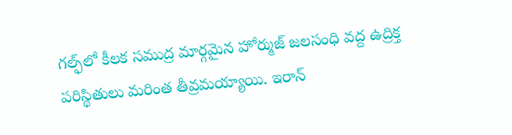గల్ఫ్‌లో కీలక సముద్ర మార్గమైన హోర్ముజ్ జలసంధి వద్ద ఉద్రిక్త పరిస్థితులు మరింత తీవ్రమయ్యాయి. ఇరాన్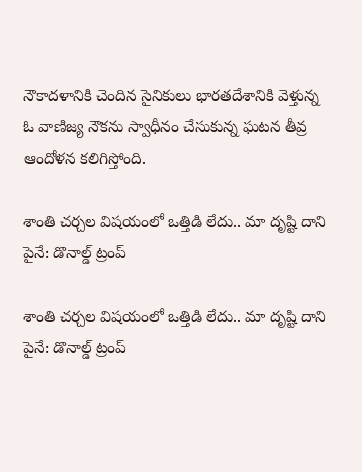నౌకాదళానికి చెందిన సైనికులు భారతదేశానికి వెళ్తున్న ఓ వాణిజ్య నౌకను స్వాధీనం చేసుకున్న ఘటన తీవ్ర ఆందోళన కలిగిస్తోంది.

శాంతి చర్చల విషయంలో ఒత్తిడి లేదు.. మా దృష్టి దాని పైనే: డొనాల్డ్ ట్రంప్

శాంతి చర్చల విషయంలో ఒత్తిడి లేదు.. మా దృష్టి దాని పైనే: డొనాల్డ్ ట్రంప్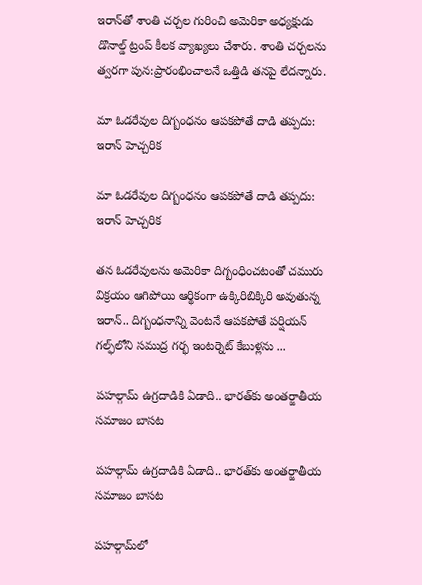ఇరాన్‌తో శాంతి చర్చల గురించి అమెరికా అధ్యక్షుడు డొనాల్డ్ ట్రంప్ కీలక వ్యాఖ్యలు చేశారు. శాంతి చర్చలను త్వరగా పున:ప్రారంభించాలనే ఒత్తిడి తనపై లేదన్నారు.

మా ఓడరేవుల దిగ్బంధనం ఆపకపోతే దాడి తప్పదు: ఇరాన్‌ హెచ్చరిక

మా ఓడరేవుల దిగ్బంధనం ఆపకపోతే దాడి తప్పదు: ఇరాన్‌ హెచ్చరిక

తన ఓడరేవులను అమెరికా దిగ్బంధించటంతో చమురు విక్రయం ఆగిపోయి ఆర్థికంగా ఉక్కిరిబిక్కిరి అవుతున్న ఇరాన్‌.. దిగ్బంధనాన్ని వెంటనే ఆపకపోతే పర్షియన్‌ గల్ఫ్‌లోని సముద్ర గర్భ ఇంటర్నెట్‌ కేబుళ్లను ...

పహల్గామ్ ఉగ్రదాడికి ఏడాది.. భారత్‌కు అంతర్జాతీయ సమాజం బాసట

పహల్గామ్ ఉగ్రదాడికి ఏడాది.. భారత్‌కు అంతర్జాతీయ సమాజం బాసట

పహల్గామ్‌లో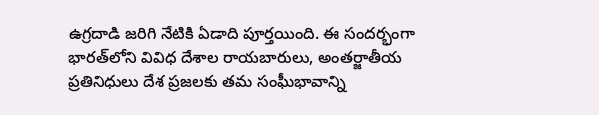ఉగ్రదాడి జరిగి నేటికి ఏడాది పూర్తయింది. ఈ సందర్భంగా భారత్‌లోని వివిధ దేశాల రాయబారులు, అంతర్జాతీయ ప్రతినిధులు దేశ ప్రజలకు తమ సంఘీభావాన్ని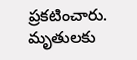ప్రకటించారు. మృతులకు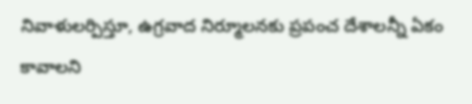నివాళులర్పిస్తూ, ఉగ్రవాద నిర్మూలనకు ప్రపంచ దేశాలన్నీ ఏకం కావాలని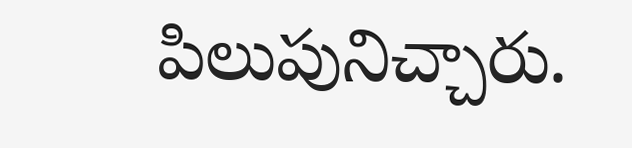పిలుపునిచ్చారు.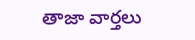తాజా వార్తలు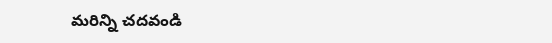మరిన్ని చదవండి